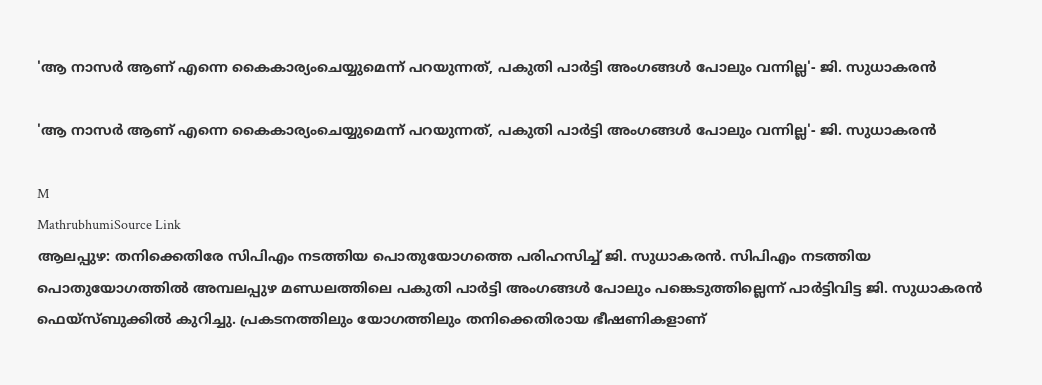'ആ നാസർ ആണ് എന്നെ കൈകാര്യംചെയ്യുമെന്ന് പറയുന്നത്, പകുതി പാർട്ടി അംഗങ്ങൾ പോലും വന്നില്ല'- ജി. സുധാകരൻ

'ആ നാസർ ആണ് എന്നെ കൈകാര്യംചെയ്യുമെന്ന് പറയുന്നത്, പകുതി പാർട്ടി അംഗങ്ങൾ പോലും വന്നില്ല'- ജി. സുധാകരൻ

M
MathrubhumiSource Link
ആലപ്പുഴ: തനിക്കെതിരേ സിപിഎം നടത്തിയ പൊതുയോഗത്തെ പരിഹസിച്ച് ജി. സുധാകരൻ. സിപിഎം നടത്തിയ പൊതുയോഗത്തിൽ അമ്പലപ്പുഴ മണ്ഡലത്തിലെ പകുതി പാർട്ടി അംഗങ്ങൾ പോലും പങ്കെടുത്തില്ലെന്ന് പാർട്ടിവിട്ട ജി. സുധാകരൻ ഫെയ്‌സ്ബുക്കിൽ കുറിച്ചു. പ്രകടനത്തിലും യോഗത്തിലും തനിക്കെതിരായ ഭീഷണികളാണ്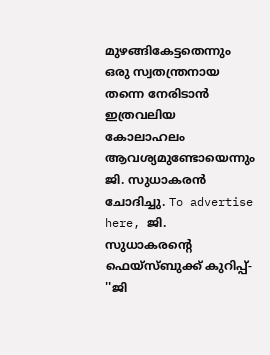മുഴങ്ങികേട്ടതെന്നും ഒരു സ്വതന്ത്രനായ തന്നെ നേരിടാൻ ഇത്രവലിയ കോലാഹലം ആവശ്യമുണ്ടോയെന്നും ജി. സുധാകരൻ ചോദിച്ചു. To advertise here, ജി. സുധാകരന്റെ ഫെയ്‌സ്ബുക്ക് കുറിപ്പ്- ''ജി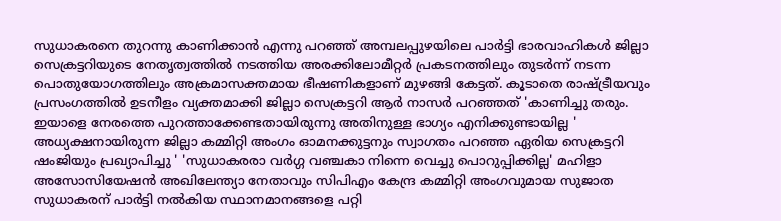സുധാകരനെ തുറന്നു കാണിക്കാൻ എന്നു പറഞ്ഞ് അമ്പലപ്പുഴയിലെ പാർട്ടി ഭാരവാഹികൾ ജില്ലാ സെക്രട്ടറിയുടെ നേതൃത്വത്തിൽ നടത്തിയ അരക്കിലോമീറ്റർ പ്രകടനത്തിലും തുടർന്ന് നടന്ന പൊതുയോഗത്തിലും അക്രമാസക്തമായ ഭീഷണികളാണ് മുഴങ്ങി കേട്ടത്. കൂടാതെ രാഷ്ട്രീയവും പ്രസംഗത്തിൽ ഉടനീളം വ്യക്തമാക്കി ജില്ലാ സെക്രട്ടറി ആർ നാസർ പറഞ്ഞത് 'കാണിച്ചു തരും. ഇയാളെ നേരത്തെ പുറത്താക്കേണ്ടതായിരുന്നു അതിനുള്ള ഭാഗ്യം എനിക്കുണ്ടായില്ല ' അധ്യക്ഷനായിരുന്ന ജില്ലാ കമ്മിറ്റി അംഗം ഓമനക്കുട്ടനും സ്വാഗതം പറഞ്ഞ ഏരിയ സെക്രട്ടറി ഷംജിയും പ്രഖ്യാപിച്ചു ' 'സുധാകരരാ വർഗ്ഗ വഞ്ചകാ നിന്നെ വെച്ചു പൊറുപ്പിക്കില്ല' മഹിളാ അസോസിയേഷൻ അഖിലേന്ത്യാ നേതാവും സിപിഎം കേന്ദ്ര കമ്മിറ്റി അംഗവുമായ സുജാത സുധാകരന് പാർട്ടി നൽകിയ സ്ഥാനമാനങ്ങളെ പറ്റി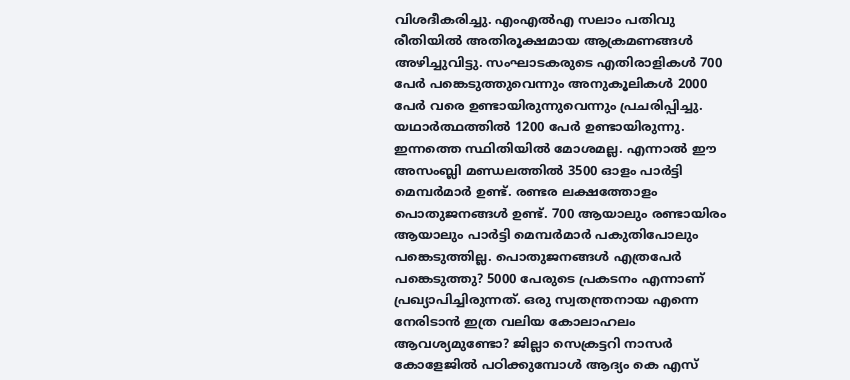വിശദീകരിച്ചു. എംഎൽഎ സലാം പതിവു രീതിയിൽ അതിരൂക്ഷമായ ആക്രമണങ്ങൾ അഴിച്ചുവിട്ടു. സംഘാടകരുടെ എതിരാളികൾ 700 പേർ പങ്കെടുത്തുവെന്നും അനുകൂലികൾ 2000 പേർ വരെ ഉണ്ടായിരുന്നുവെന്നും പ്രചരിപ്പിച്ചു. യഥാർത്ഥത്തിൽ 1200 പേർ ഉണ്ടായിരുന്നു. ഇന്നത്തെ സ്ഥിതിയിൽ മോശമല്ല. എന്നാൽ ഈ അസംബ്ലി മണ്ഡലത്തിൽ 3500 ഓളം പാർട്ടി മെമ്പർമാർ ഉണ്ട്. രണ്ടര ലക്ഷത്തോളം പൊതുജനങ്ങൾ ഉണ്ട്. 700 ആയാലും രണ്ടായിരം ആയാലും പാർട്ടി മെമ്പർമാർ പകുതിപോലും പങ്കെടുത്തില്ല. പൊതുജനങ്ങൾ എത്രപേർ പങ്കെടുത്തു? 5000 പേരുടെ പ്രകടനം എന്നാണ് പ്രഖ്യാപിച്ചിരുന്നത്. ഒരു സ്വതന്ത്രനായ എന്നെ നേരിടാൻ ഇത്ര വലിയ കോലാഹലം ആവശ്യമുണ്ടോ? ജില്ലാ സെക്രട്ടറി നാസർ കോളേജിൽ പഠിക്കുമ്പോൾ ആദ്യം കെ എസ്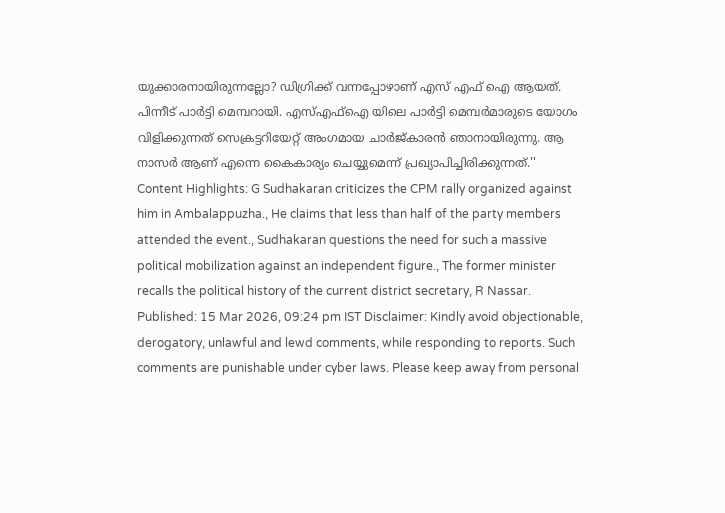യുക്കാരനായിരുന്നല്ലോ? ഡിഗ്രിക്ക് വന്നപ്പോഴാണ് എസ് എഫ് ഐ ആയത്. പിന്നീട് പാർട്ടി മെമ്പറായി. എസ്എഫ്‌ഐ യിലെ പാർട്ടി മെമ്പർമാരുടെ യോഗം വിളിക്കുന്നത് സെക്രട്ടറിയേറ്റ് അംഗമായ ചാർജ്കാരൻ ഞാനായിരുന്നു. ആ നാസർ ആണ് എന്നെ കൈകാര്യം ചെയ്യുമെന്ന് പ്രഖ്യാപിച്ചിരിക്കുന്നത്.'' Content Highlights: G Sudhakaran criticizes the CPM rally organized against him in Ambalappuzha., He claims that less than half of the party members attended the event., Sudhakaran questions the need for such a massive political mobilization against an independent figure., The former minister recalls the political history of the current district secretary, R Nassar. Published: 15 Mar 2026, 09:24 pm IST Disclaimer: Kindly avoid objectionable, derogatory, unlawful and lewd comments, while responding to reports. Such comments are punishable under cyber laws. Please keep away from personal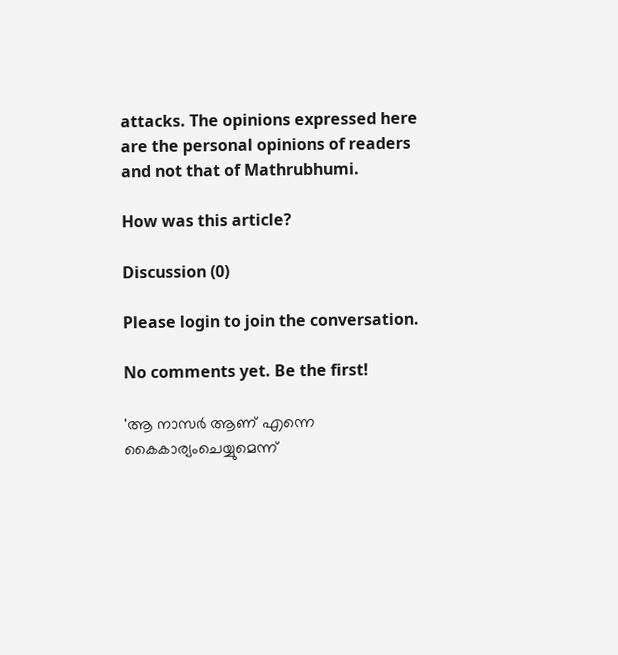attacks. The opinions expressed here are the personal opinions of readers and not that of Mathrubhumi.

How was this article?

Discussion (0)

Please login to join the conversation.

No comments yet. Be the first!

'ആ നാസർ ആണ് എന്നെ കൈകാര്യംചെയ്യുമെന്ന്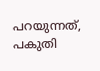പറയുന്നത്, പകുതി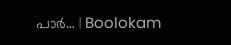പാർ… | Boolokam